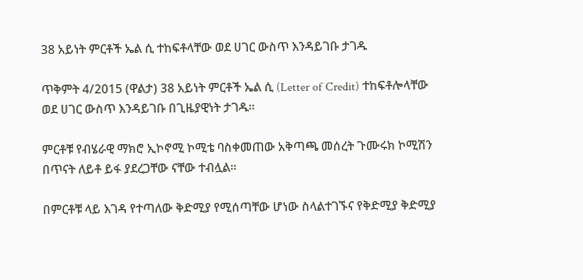38 አይነት ምርቶች ኤል ሲ ተከፍቶላቸው ወደ ሀገር ውስጥ እንዳይገቡ ታገዱ

ጥቅምት 4/2015 (ዋልታ) 38 አይነት ምርቶች ኤል ሲ (Letter of Credit) ተከፍቶሎላቸው ወደ ሀገር ውስጥ እንዳይገቡ በጊዜያዊነት ታገዱ።

ምርቶቹ የብሄራዊ ማክሮ ኢኮኖሚ ኮሚቴ ባስቀመጠው አቅጣጫ መሰረት ጉሙሩክ ኮሚሽን በጥናት ለይቶ ይፋ ያደረጋቸው ናቸው ተብሏል።

በምርቶቹ ላይ እገዳ የተጣለው ቅድሚያ የሚሰጣቸው ሆነው ስላልተገኙና የቅድሚያ ቅድሚያ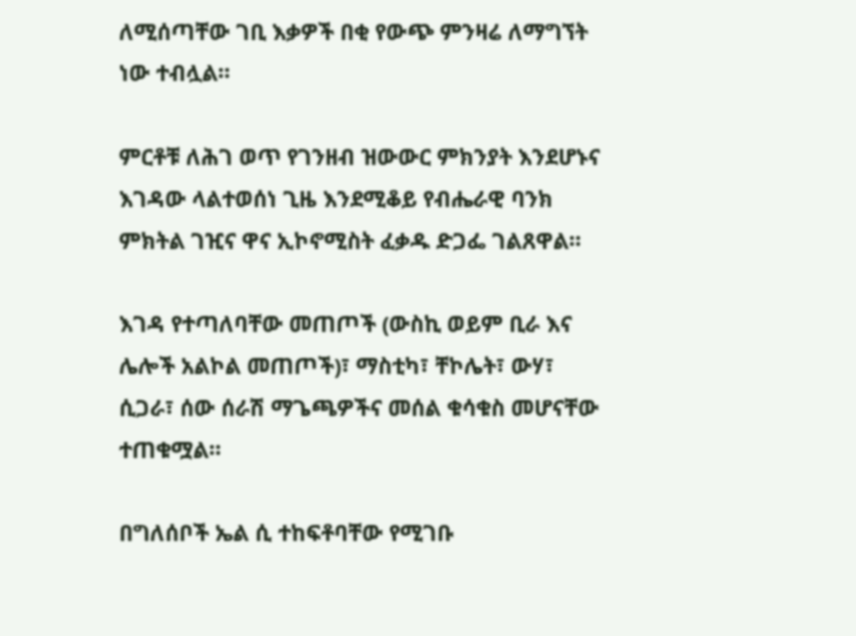ለሚሰጣቸው ገቢ እቃዎች በቂ የውጭ ምንዛሬ ለማግኘት ነው ተብሏል።

ምርቶቹ ለሕገ ወጥ የገንዘብ ዝውውር ምክንያት እንደሆኑና እገዳው ላልተወሰነ ጊዜ እንደሚቆይ የብሔራዊ ባንክ ምክትል ገዢና ዋና ኢኮኖሚስት ፈቃዱ ድጋፌ ገልጸዋል።

እገዳ የተጣለባቸው መጠጦች (ውስኪ ወይም ቢራ እና ሌሎች አልኮል መጠጦች)፣ ማስቲካ፣ ቸኮሌት፣ ውሃ፣ ሲጋራ፣ ሰው ሰራሽ ማጌጫዎችና መሰል ቁሳቁስ መሆናቸው ተጠቁሟል።

በግለሰቦች ኤል ሲ ተከፍቶባቸው የሚገቡ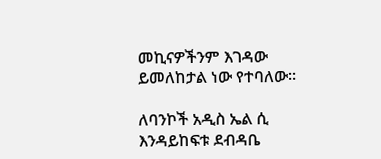መኪናዎችንም እገዳው ይመለከታል ነው የተባለው።

ለባንኮች አዲስ ኤል ሲ እንዳይከፍቱ ደብዳቤ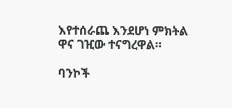እየተሰራጨ እንደሆነ ምክትል ዋና ገዢው ተናግረዋል።

ባንኮች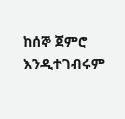ከሰኞ ጀምሮ እንዲተገብሩም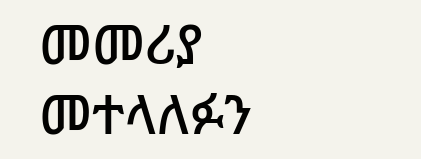መመሪያ መተላለፉን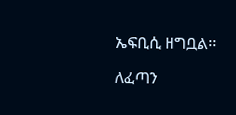ኤፍቢሲ ዘግቧል፡፡

ለፈጣን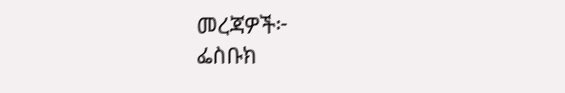መረጃዎች፦
ፌስቡክ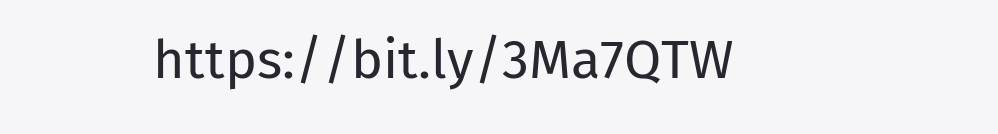https://bit.ly/3Ma7QTW